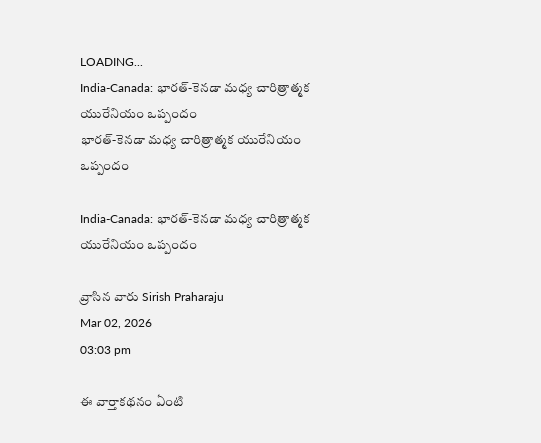LOADING...
India-Canada: భారత్-కెనడా మధ్య చారిత్రాత్మక యురేనియం ఒప్పందం
భారత్-కెనడా మధ్య చారిత్రాత్మక యురేనియం ఒప్పందం

India-Canada: భారత్-కెనడా మధ్య చారిత్రాత్మక యురేనియం ఒప్పందం

వ్రాసిన వారు Sirish Praharaju
Mar 02, 2026
03:03 pm

ఈ వార్తాకథనం ఏంటి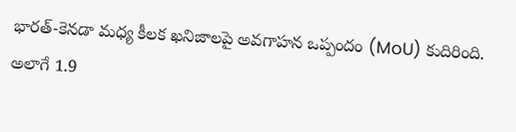భారత్-కెనడా మధ్య కీలక ఖనిజాలపై అవగాహన ఒప్పందం (MoU) కుదిరింది. అలాగే 1.9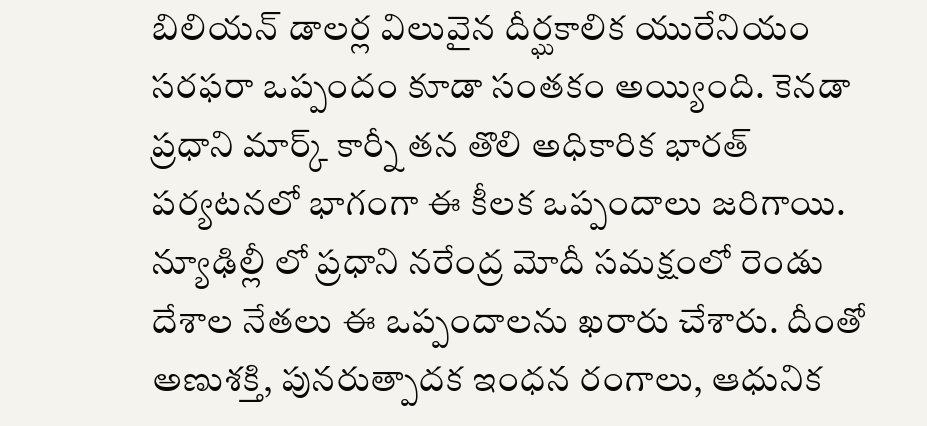బిలియన్ డాలర్ల విలువైన దీర్ఘకాలిక యురేనియం సరఫరా ఒప్పందం కూడా సంతకం అయ్యింది. కెనడా ప్రధాని మార్క్ కార్నీ తన తొలి అధికారిక భారత్ పర్యటనలో భాగంగా ఈ కీలక ఒప్పందాలు జరిగాయి. న్యూఢిల్లీ లో ప్రధాని నరేంద్ర మోదీ సమక్షంలో రెండు దేశాల నేతలు ఈ ఒప్పందాలను ఖరారు చేశారు. దీంతో అణుశక్తి, పునరుత్పాదక ఇంధన రంగాలు, ఆధునిక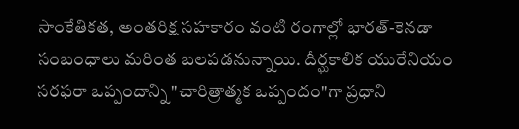సాంకేతికత, అంతరిక్ష సహకారం వంటి రంగాల్లో భారత్-కెనడా సంబంధాలు మరింత బలపడనున్నాయి. దీర్ఘకాలిక యురేనియం సరఫరా ఒప్పందాన్ని "చారిత్రాత్మక ఒప్పందం"గా ప్రధాని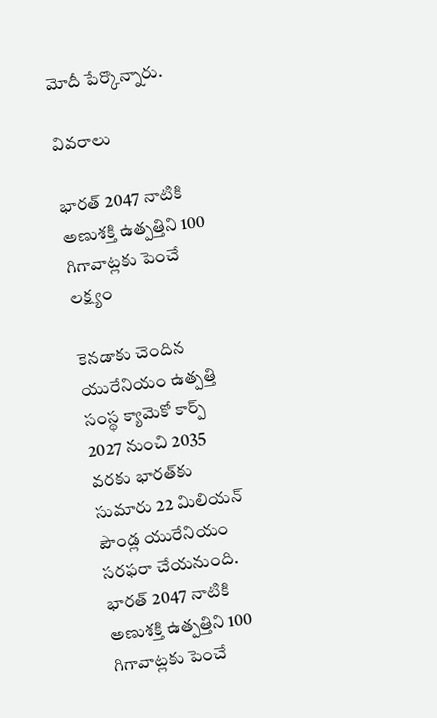మోదీ పేర్కొన్నారు.

వివరాలు

భారత్ 2047 నాటికి అణుశక్తి ఉత్పత్తిని 100 గిగావాట్లకు పెంచే లక్ష్యం

కెనడాకు చెందిన యురేనియం ఉత్పత్తి సంస్థ క్యామెకో కార్ప్ 2027 నుంచి 2035 వరకు భారత్‌కు సుమారు 22 మిలియన్ పౌండ్ల యురేనియం సరఫరా చేయనుంది. భారత్ 2047 నాటికి అణుశక్తి ఉత్పత్తిని 100 గిగావాట్లకు పెంచే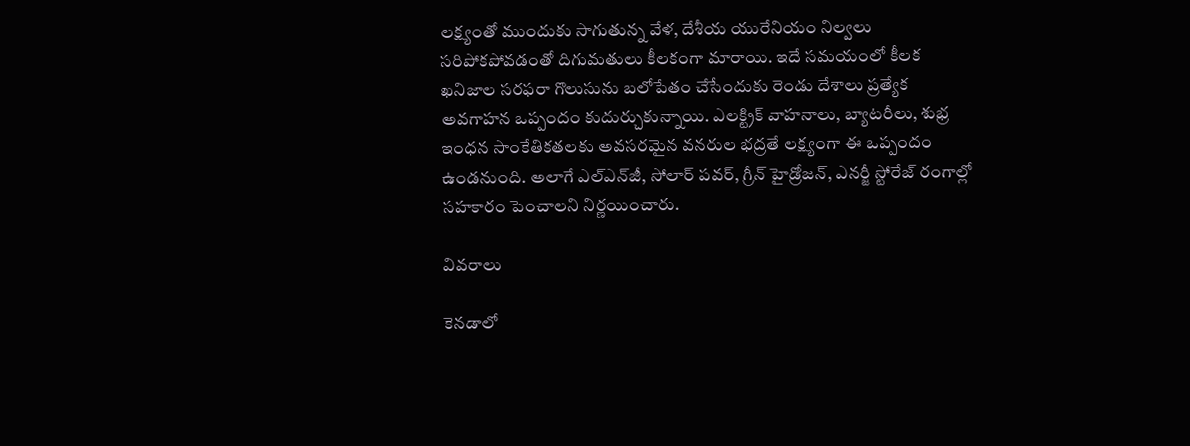లక్ష్యంతో ముందుకు సాగుతున్న వేళ, దేశీయ యురేనియం నిల్వలు సరిపోకపోవడంతో దిగుమతులు కీలకంగా మారాయి. ఇదే సమయంలో కీలక ఖనిజాల సరఫరా గొలుసును బలోపేతం చేసేందుకు రెండు దేశాలు ప్రత్యేక అవగాహన ఒప్పందం కుదుర్చుకున్నాయి. ఎలక్ట్రిక్ వాహనాలు, బ్యాటరీలు, శుభ్ర ఇంధన సాంకేతికతలకు అవసరమైన వనరుల భద్రతే లక్ష్యంగా ఈ ఒప్పందం ఉండనుంది. అలాగే ఎల్‌ఎన్‌జీ, సోలార్ పవర్, గ్రీన్ హైడ్రోజన్, ఎనర్జీ స్టోరేజ్ రంగాల్లో సహకారం పెంచాలని నిర్ణయించారు.

వివరాలు

కెనడాలో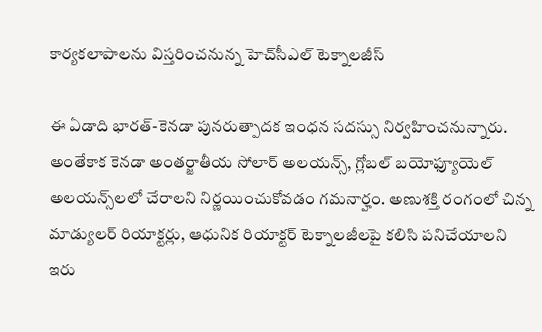కార్యకలాపాలను విస్తరించనున్న హెచ్‌సీఎల్ టెక్నాలజీస్

ఈ ఏడాది భారత్-కెనడా పునరుత్పాదక ఇంధన సదస్సు నిర్వహించనున్నారు. అంతేకాక కెనడా అంతర్జాతీయ సోలార్ అలయన్స్, గ్లోబల్ బయోఫ్యూయెల్ అలయన్స్‌లలో చేరాలని నిర్ణయించుకోవడం గమనార్హం. అణుశక్తి రంగంలో చిన్న మాడ్యులర్ రియాక్టర్లు, ఆధునిక రియాక్టర్ టెక్నాలజీలపై కలిసి పనిచేయాలని ఇరు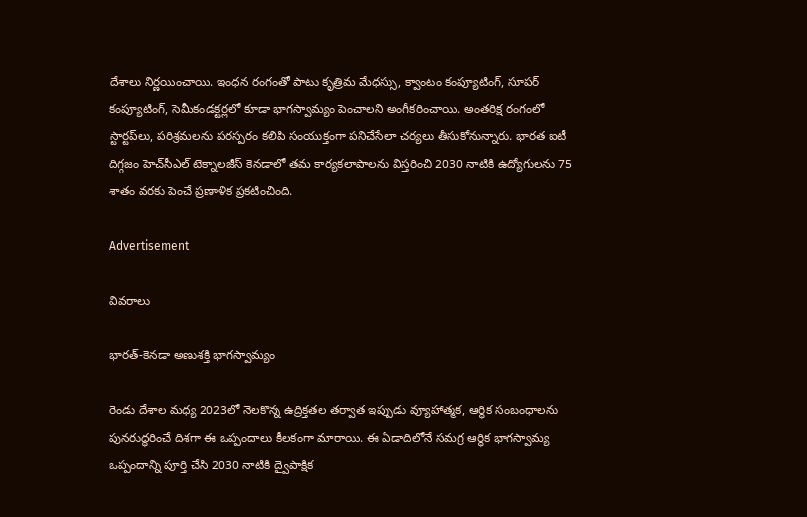దేశాలు నిర్ణయించాయి. ఇంధన రంగంతో పాటు కృత్రిమ మేధస్సు, క్వాంటం కంప్యూటింగ్, సూపర్ కంప్యూటింగ్, సెమీకండక్టర్లలో కూడా భాగస్వామ్యం పెంచాలని అంగీకరించాయి. అంతరిక్ష రంగంలో స్టార్టప్‌లు, పరిశ్రమలను పరస్పరం కలిపి సంయుక్తంగా పనిచేసేలా చర్యలు తీసుకోనున్నారు. భారత ఐటీ దిగ్గజం హెచ్‌సీఎల్ టెక్నాలజీస్ కెనడాలో తమ కార్యకలాపాలను విస్తరించి 2030 నాటికి ఉద్యోగులను 75 శాతం వరకు పెంచే ప్రణాళిక ప్రకటించింది.

Advertisement

వివరాలు

భారత్-కెనడా అణుశక్తి భాగస్వామ్యం

రెండు దేశాల మధ్య 2023లో నెలకొన్న ఉద్రిక్తతల తర్వాత ఇప్పుడు వ్యూహాత్మక, ఆర్థిక సంబంధాలను పునరుద్ధరించే దిశగా ఈ ఒప్పందాలు కీలకంగా మారాయి. ఈ ఏడాదిలోనే సమగ్ర ఆర్థిక భాగస్వామ్య ఒప్పందాన్ని పూర్తి చేసి 2030 నాటికి ద్వైపాక్షిక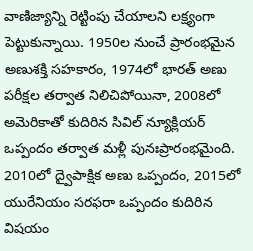వాణిజ్యాన్ని రెట్టింపు చేయాలని లక్ష్యంగా పెట్టుకున్నాయి. 1950ల నుంచే ప్రారంభమైన అణుశక్తి సహకారం, 1974లో భారత్ అణు పరీక్షల తర్వాత నిలిచిపోయినా, 2008లో అమెరికాతో కుదిరిన సివిల్ న్యూక్లియర్ ఒప్పందం తర్వాత మళ్లీ పునఃప్రారంభమైంది. 2010లో ద్వైపాక్షిక అణు ఒప్పందం, 2015లో యురేనియం సరఫరా ఒప్పందం కుదిరిన విషయం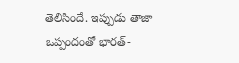తెలిసిందే. ఇప్పుడు తాజా ఒప్పందంతో భారత్-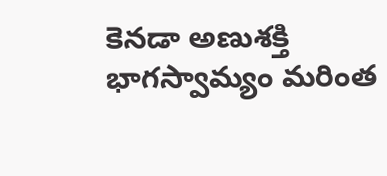కెనడా అణుశక్తి భాగస్వామ్యం మరింత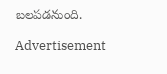బలపడనుంది.

Advertisement